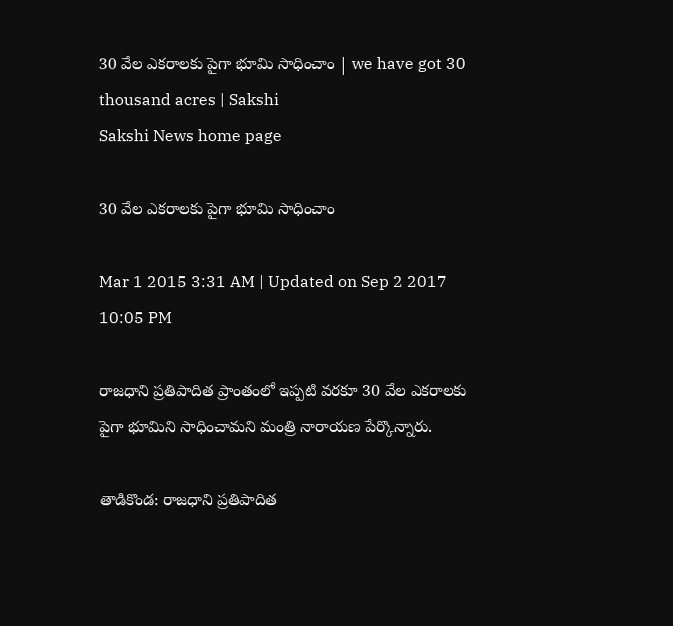30 వేల ఎకరాలకు పైగా భూమి సాధించాం | we have got 30 thousand acres | Sakshi
Sakshi News home page

30 వేల ఎకరాలకు పైగా భూమి సాధించాం

Mar 1 2015 3:31 AM | Updated on Sep 2 2017 10:05 PM

రాజధాని ప్రతిపాదిత ప్రాంతంలో ఇప్పటి వరకూ 30 వేల ఎకరాలకు పైగా భూమిని సాధించామని మంత్రి నారాయణ పేర్కొన్నారు.

తాడికొండ: రాజధాని ప్రతిపాదిత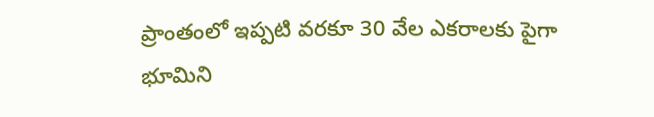ప్రాంతంలో ఇప్పటి వరకూ 30 వేల ఎకరాలకు పైగా భూమిని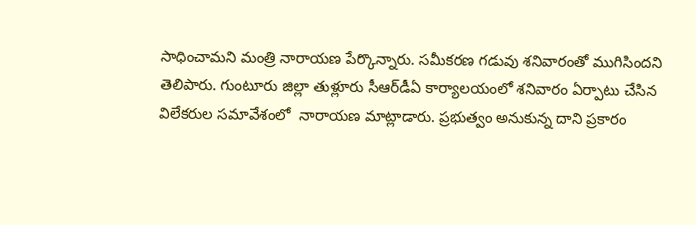సాధించామని మంత్రి నారాయణ పేర్కొన్నారు. సమీకరణ గడువు శనివారంతో ముగిసిందని  తెలిపారు. గుంటూరు జిల్లా తుళ్లూరు సీఆర్‌డీఏ కార్యాలయంలో శనివారం ఏర్పాటు చేసిన విలేకరుల సమావేశంలో  నారాయణ మాట్లాడారు. ప్రభుత్వం అనుకున్న దాని ప్రకారం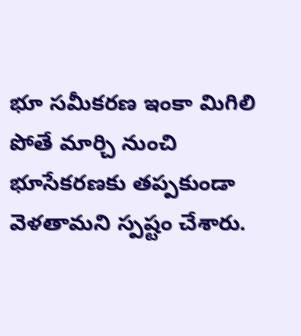భూ సమీకరణ ఇంకా మిగిలి పోతే మార్చి నుంచి భూసేకరణకు తప్పకుండా వెళతామని స్పష్టం చేశారు.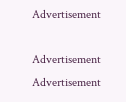Advertisement

Advertisement
Advertisement